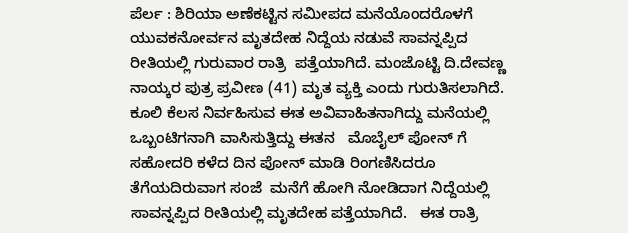ಪೆರ್ಲ : ಶಿರಿಯಾ ಅಣೆಕಟ್ಟಿನ ಸಮೀಪದ ಮನೆಯೊಂದರೊಳಗೆ ಯುವಕನೋರ್ವನ ಮೃತದೇಹ ನಿದ್ದೆಯ ನಡುವೆ ಸಾವನ್ನಪ್ಪಿದ ರೀತಿಯಲ್ಲಿ ಗುರುವಾರ ರಾತ್ರಿ  ಪತ್ತೆಯಾಗಿದೆ. ಮಂಜೊಟ್ಟಿ ದಿ.ದೇವಣ್ಣ ನಾಯ್ಕರ ಪುತ್ರ ಪ್ರವೀಣ (41) ಮೃತ ವ್ಯಕ್ತಿ ಎಂದು ಗುರುತಿಸಲಾಗಿದೆ. ಕೂಲಿ ಕೆಲಸ ನಿರ್ವಹಿಸುವ ಈತ ಅವಿವಾಹಿತನಾಗಿದ್ದು ಮನೆಯಲ್ಲಿ ಒಬ್ಬಂಟಿಗನಾಗಿ ವಾಸಿಸುತ್ತಿದ್ದು ಈತನ   ಮೊಬೈಲ್ ಪೋನ್ ಗೆ ಸಹೋದರಿ ಕಳೆದ ದಿನ ಪೋನ್ ಮಾಡಿ ರಿಂಗಣಿಸಿದರೂ ತೆಗೆಯದಿರುವಾಗ ಸಂಜೆ  ಮನೆಗೆ ಹೋಗಿ ನೋಡಿದಾಗ ನಿದ್ದೆಯಲ್ಲಿ ಸಾವನ್ನಪ್ಪಿದ ರೀತಿಯಲ್ಲಿ ಮೃತದೇಹ ಪತ್ತೆಯಾಗಿದೆ.   ಈತ ರಾತ್ರಿ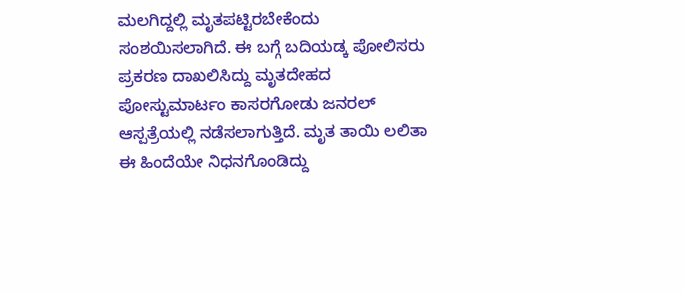ಮಲಗಿದ್ದಲ್ಲಿ ಮೃತಪಟ್ಟಿರಬೇಕೆಂದು ಸಂಶಯಿಸಲಾಗಿದೆ. ಈ ಬಗ್ಗೆ ಬದಿಯಡ್ಕ ಪೋಲಿಸರು ಪ್ರಕರಣ ದಾಖಲಿಸಿದ್ದು ಮೃತದೇಹದ ಪೋಸ್ಟುಮಾರ್ಟಂ‌ ಕಾಸರಗೋಡು ಜನರಲ್ ಆಸ್ಪತ್ರೆಯಲ್ಲಿ ನಡೆಸಲಾಗುತ್ತಿದೆ. ಮೃತ ತಾಯಿ ಲಲಿತಾ ಈ ಹಿಂದೆಯೇ ನಿಧನಗೊಂಡಿದ್ದು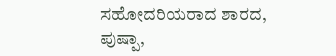ಸಹೋದರಿಯರಾದ ಶಾರದ, ಪುಷ್ಪಾ,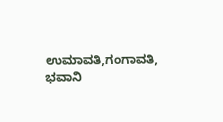ಉಮಾವತಿ,ಗಂಗಾವತಿ, ಭವಾನಿ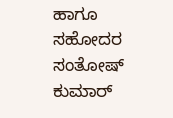ಹಾಗೂ ಸಹೋದರ ಸಂತೋಷ್ ಕುಮಾರ್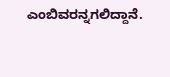ಎಂಬಿವರನ್ನಗಲಿದ್ದಾನೆ.